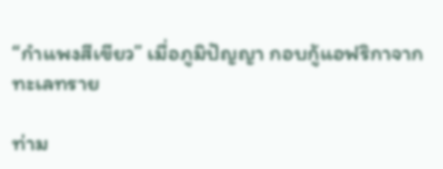“กำแพงสีเขียว” เมื่อภูมิปัญญา กอบกู้แอฟริกาจากทะเลทราย

ท่าม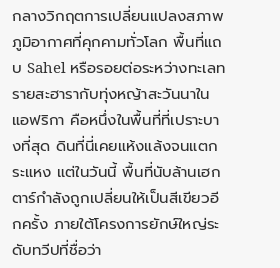กลางวิกฤตการเปลี่ยนแปลงสภาพภูมิอากาศที่คุกคามทั่วโลก พื้นที่แถบ Sahel หรือรอยต่อระหว่างทะเลทรายสะฮารากับทุ่งหญ้าสะวันนาในแอฟริกา คือหนึ่งในพื้นที่ที่เปราะบางที่สุด ดินที่นี่เคยแห้งแล้งจนแตกระแหง แต่ในวันนี้ พื้นที่นับล้านเฮกตาร์กำลังถูกเปลี่ยนให้เป็นสีเขียวอีกครั้ง ภายใต้โครงการยักษ์ใหญ่ระดับทวีปที่ชื่อว่า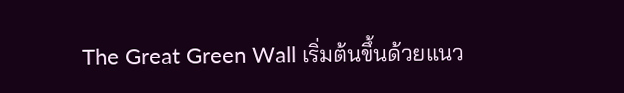The Great Green Wall เริ่มต้นขึ้นด้วยแนว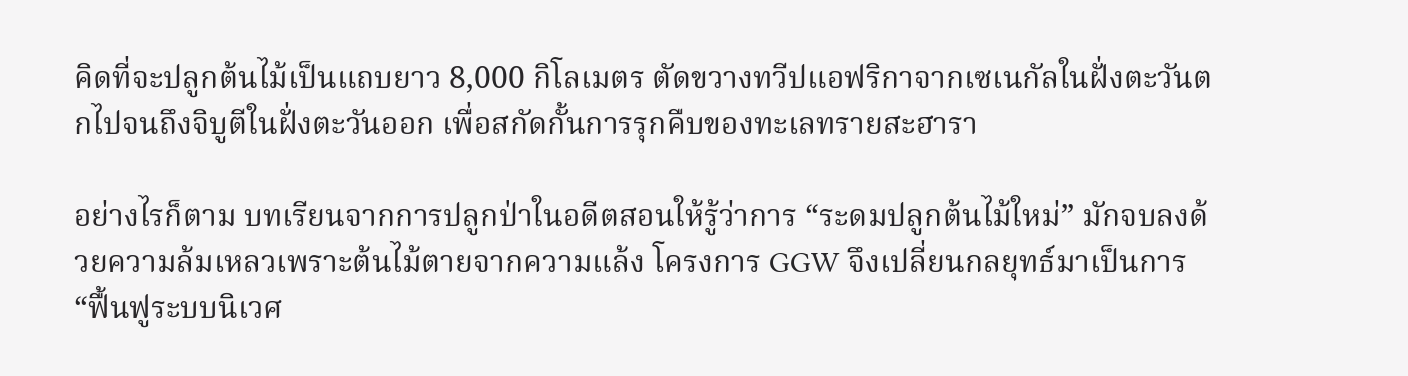คิดที่จะปลูกต้นไม้เป็นแถบยาว 8,000 กิโลเมตร ตัดขวางทวีปแอฟริกาจากเซเนกัลในฝั่งตะวันตกไปจนถึงจิบูตีในฝั่งตะวันออก เพื่อสกัดกั้นการรุกคืบของทะเลทรายสะฮารา

อย่างไรก็ตาม บทเรียนจากการปลูกป่าในอดีตสอนให้รู้ว่าการ “ระดมปลูกต้นไม้ใหม่” มักจบลงด้วยความล้มเหลวเพราะต้นไม้ตายจากความแล้ง โครงการ GGW จึงเปลี่ยนกลยุทธ์มาเป็นการ “ฟื้นฟูระบบนิเวศ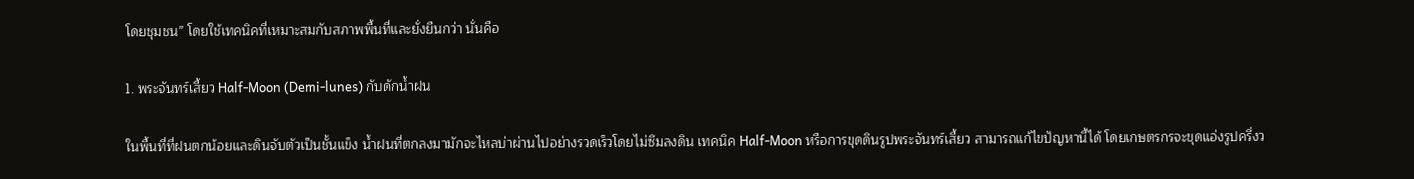โดยชุมชน” โดยใช้เทคนิคที่เหมาะสมกับสภาพพื้นที่และยั่งยืนกว่า นั่นคือ

1. พระจันทร์เสี้ยว Half-Moon (Demi-lunes) กับดักน้ำฝน

ในพื้นที่ที่ฝนตกน้อยและดินจับตัวเป็นชั้นแข็ง น้ำฝนที่ตกลงมามักจะไหลบ่าผ่านไปอย่างรวดเร็วโดยไม่ซึมลงดิน เทคนิค Half-Moon หรือการขุดดินรูปพระจันทร์เสี้ยว สามารถแก้ไขปัญหานี้ได้ โดยเกษตรกรจะขุดแอ่งรูปครึ่งว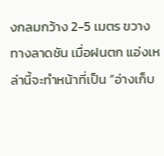งกลมกว้าง 2-5 เมตร ขวางทางลาดชัน เมื่อฝนตก แอ่งเหล่านี้จะทำหน้าที่เป็น “อ่างเก็บ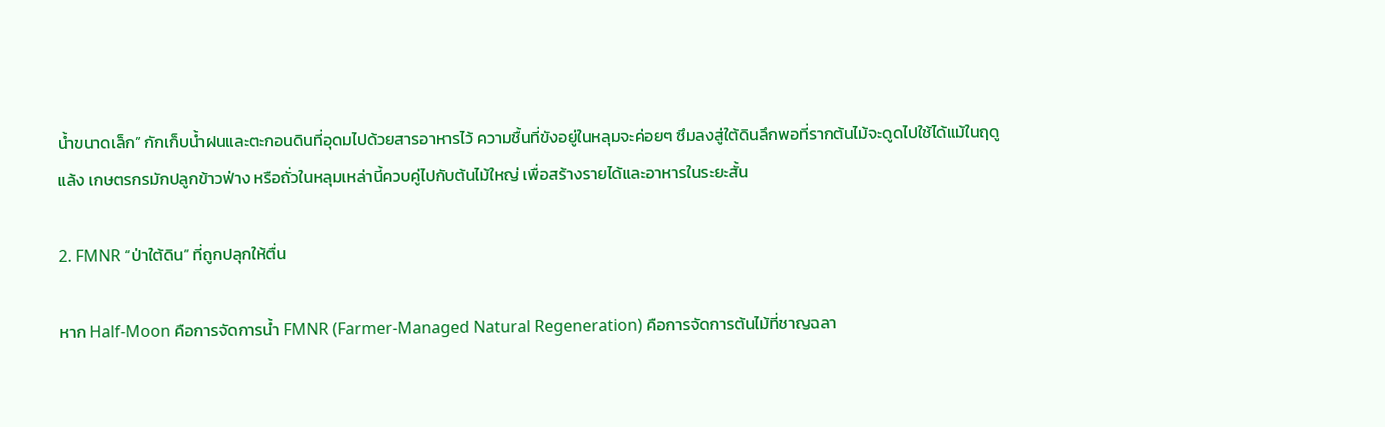น้ำขนาดเล็ก” กักเก็บน้ำฝนและตะกอนดินที่อุดมไปด้วยสารอาหารไว้ ความชื้นที่ขังอยู่ในหลุมจะค่อยๆ ซึมลงสู่ใต้ดินลึกพอที่รากต้นไม้จะดูดไปใช้ได้แม้ในฤดูแล้ง เกษตรกรมักปลูกข้าวฟ่าง หรือถั่วในหลุมเหล่านี้ควบคู่ไปกับต้นไม้ใหญ่ เพื่อสร้างรายได้และอาหารในระยะสั้น

2. FMNR “ป่าใต้ดิน” ที่ถูกปลุกให้ตื่น

หาก Half-Moon คือการจัดการน้ำ FMNR (Farmer-Managed Natural Regeneration) คือการจัดการต้นไม้ที่ชาญฉลา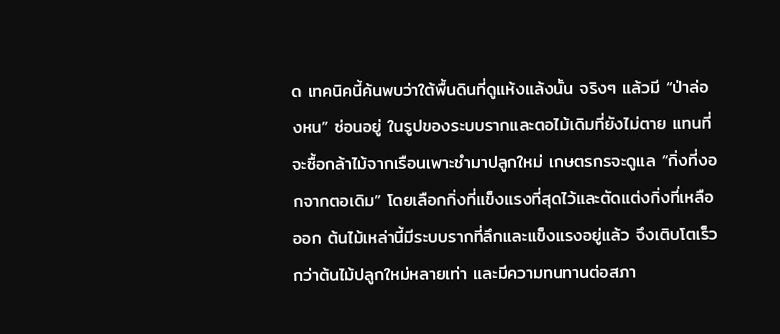ด เทคนิคนี้ค้นพบว่าใต้พื้นดินที่ดูแห้งแล้งนั้น จริงๆ แล้วมี “ป่าล่องหน” ซ่อนอยู่ ในรูปของระบบรากและตอไม้เดิมที่ยังไม่ตาย แทนที่จะซื้อกล้าไม้จากเรือนเพาะชำมาปลูกใหม่ เกษตรกรจะดูแล “กิ่งที่งอกจากตอเดิม” โดยเลือกกิ่งที่แข็งแรงที่สุดไว้และตัดแต่งกิ่งที่เหลือออก ต้นไม้เหล่านี้มีระบบรากที่ลึกและแข็งแรงอยู่แล้ว จึงเติบโตเร็วกว่าต้นไม้ปลูกใหม่หลายเท่า และมีความทนทานต่อสภา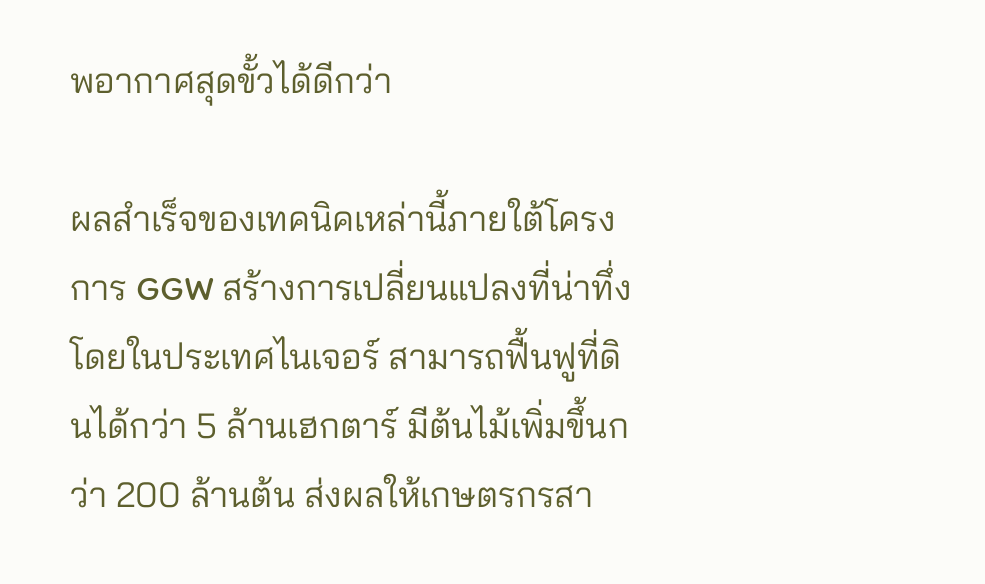พอากาศสุดขั้วได้ดีกว่า

ผลสำเร็จของเทคนิคเหล่านี้ภายใต้โครงการ GGW สร้างการเปลี่ยนแปลงที่น่าทึ่ง โดยในประเทศไนเจอร์ สามารถฟื้นฟูที่ดินได้กว่า 5 ล้านเฮกตาร์ มีต้นไม้เพิ่มขึ้นกว่า 200 ล้านต้น ส่งผลให้เกษตรกรสา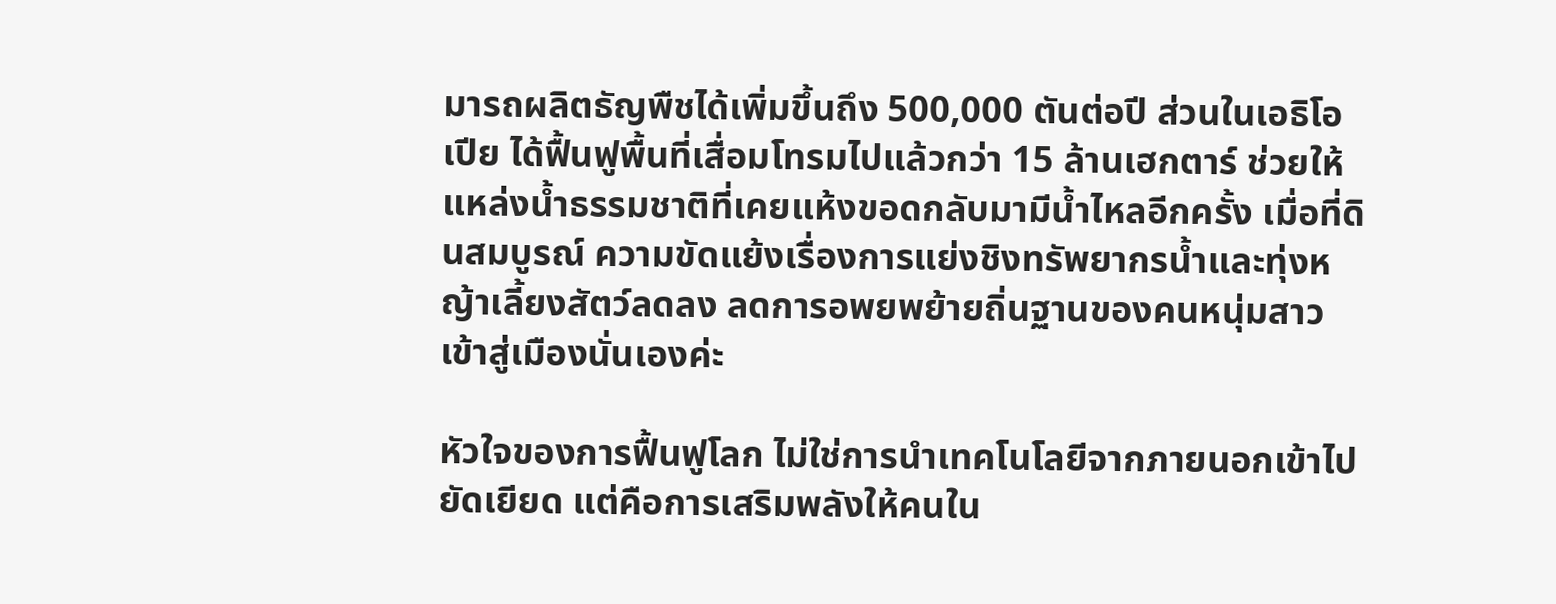มารถผลิตธัญพืชได้เพิ่มขึ้นถึง 500,000 ตันต่อปี ส่วนในเอธิโอเปีย ได้ฟื้นฟูพื้นที่เสื่อมโทรมไปแล้วกว่า 15 ล้านเฮกตาร์ ช่วยให้แหล่งน้ำธรรมชาติที่เคยแห้งขอดกลับมามีน้ำไหลอีกครั้ง เมื่อที่ดินสมบูรณ์ ความขัดแย้งเรื่องการแย่งชิงทรัพยากรน้ำและทุ่งหญ้าเลี้ยงสัตว์ลดลง ลดการอพยพย้ายถิ่นฐานของคนหนุ่มสาวเข้าสู่เมืองนั่นเองค่ะ

หัวใจของการฟื้นฟูโลก ไม่ใช่การนำเทคโนโลยีจากภายนอกเข้าไปยัดเยียด แต่คือการเสริมพลังให้คนใน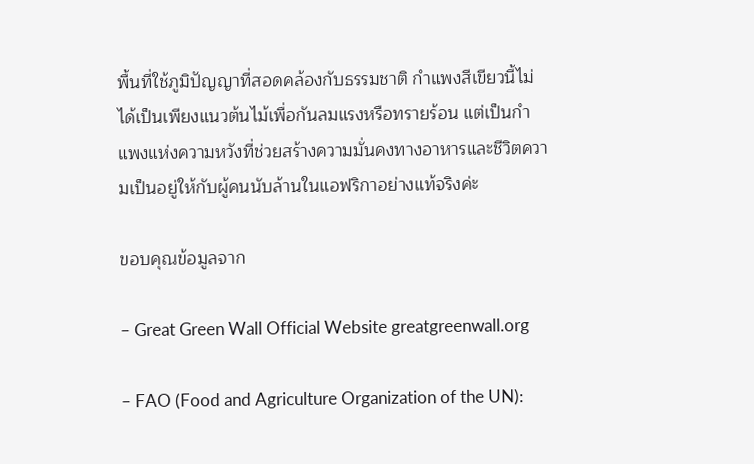พื้นที่ใช้ภูมิปัญญาที่สอดคล้องกับธรรมชาติ กำแพงสีเขียวนี้ไม่ได้เป็นเพียงแนวต้นไม้เพื่อกันลมแรงหรือทรายร้อน แต่เป็นกำแพงแห่งความหวังที่ช่วยสร้างความมั่นคงทางอาหารและชีวิตความเป็นอยู่ให้กับผู้คนนับล้านในแอฟริกาอย่างแท้จริงค่ะ

ขอบคุณข้อมูลจาก

– Great Green Wall Official Website greatgreenwall.org

– FAO (Food and Agriculture Organization of the UN):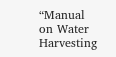“Manual on Water Harvesting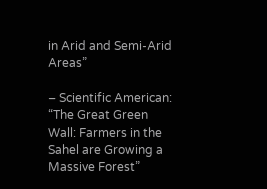in Arid and Semi-Arid Areas”

– Scientific American: “The Great Green Wall: Farmers in the Sahel are Growing a Massive Forest”